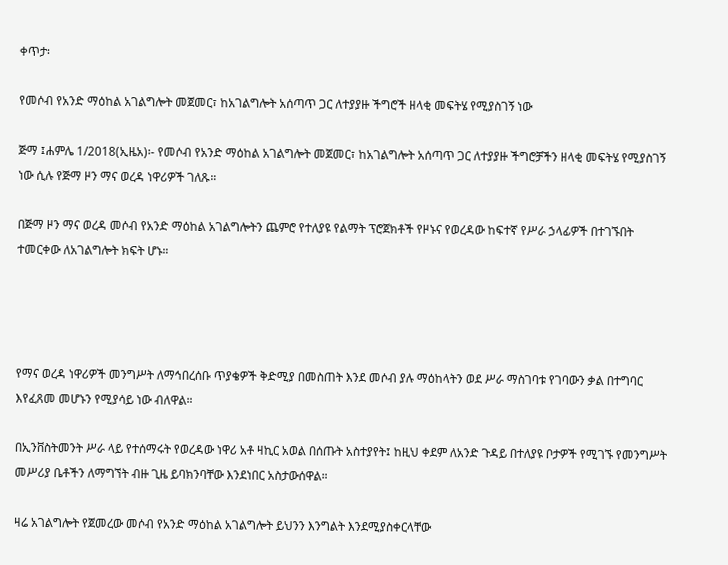ቀጥታ፡

የመሶብ የአንድ ማዕከል አገልግሎት መጀመር፣ ከአገልግሎት አሰጣጥ ጋር ለተያያዙ ችግሮች ዘላቂ መፍትሄ የሚያስገኝ ነው

ጅማ ፤ሐምሌ 1/2018(ኢዜአ)፡- የመሶብ የአንድ ማዕከል አገልግሎት መጀመር፣ ከአገልግሎት አሰጣጥ ጋር ለተያያዙ ችግሮቻችን ዘላቂ መፍትሄ የሚያስገኝ ነው ሲሉ የጅማ ዞን ማና ወረዳ ነዋሪዎች ገለጹ።

በጅማ ዞን ማና ወረዳ መሶብ የአንድ ማዕከል አገልግሎትን ጨምሮ የተለያዩ የልማት ፕሮጀክቶች የዞኑና የወረዳው ከፍተኛ የሥራ ኃላፊዎች በተገኙበት ተመርቀው ለአገልግሎት ክፍት ሆኑ።




የማና ወረዳ ነዋሪዎች መንግሥት ለማኅበረሰቡ ጥያቄዎች ቅድሚያ በመስጠት እንደ መሶብ ያሉ ማዕከላትን ወደ ሥራ ማስገባቱ የገባውን ቃል በተግባር እየፈጸመ መሆኑን የሚያሳይ ነው ብለዋል።

በኢንቨስትመንት ሥራ ላይ የተሰማሩት የወረዳው ነዋሪ አቶ ዛኪር አወል በሰጡት አስተያየት፤ ከዚህ ቀደም ለአንድ ጉዳይ በተለያዩ ቦታዎች የሚገኙ የመንግሥት መሥሪያ ቤቶችን ለማግኘት ብዙ ጊዜ ይባክንባቸው እንደነበር አስታውሰዋል።

ዛሬ አገልግሎት የጀመረው መሶብ የአንድ ማዕከል አገልግሎት ይህንን እንግልት እንደሚያስቀርላቸው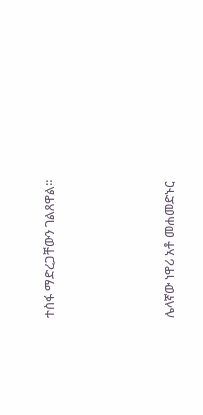ተስፋ ማድረጋቸውን ገልጸዋል።




ሌላኛው ነዋሪ አቶ መሐመድኑር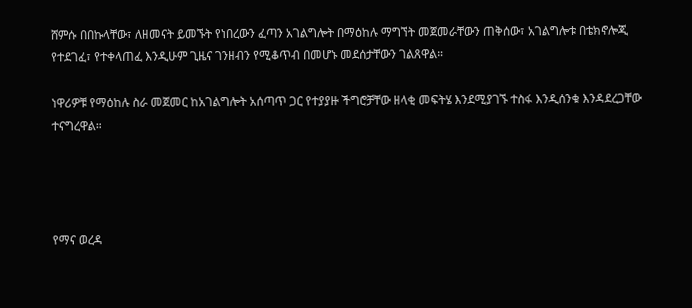ሸምሱ በበኩላቸው፣ ለዘመናት ይመኙት የነበረውን ፈጣን አገልግሎት በማዕከሉ ማግኘት መጀመራቸውን ጠቅሰው፣ አገልግሎቱ በቴክኖሎጂ የተደገፈ፣ የተቀላጠፈ እንዲሁም ጊዜና ገንዘብን የሚቆጥብ በመሆኑ መደሰታቸውን ገልጸዋል።

ነዋሪዎቹ የማዕከሉ ስራ መጀመር ከአገልግሎት አሰጣጥ ጋር የተያያዙ ችግሮቻቸው ዘላቂ መፍትሄ እንደሚያገኙ ተስፋ እንዲሰንቁ እንዳደረጋቸው ተናግረዋል።




የማና ወረዳ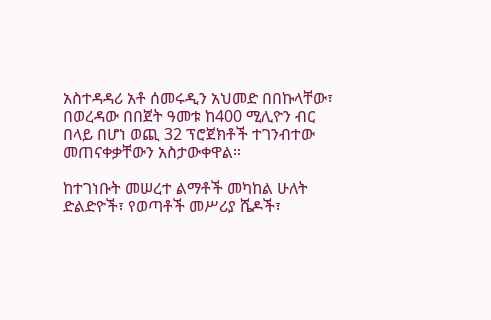አስተዳዳሪ አቶ ሰመሩዲን አህመድ በበኩላቸው፣ በወረዳው በበጀት ዓመቱ ከ400 ሚሊዮን ብር በላይ በሆነ ወጪ 32 ፕሮጀክቶች ተገንብተው መጠናቀቃቸውን አስታውቀዋል።

ከተገነቡት መሠረተ ልማቶች መካከል ሁለት ድልድዮች፣ የወጣቶች መሥሪያ ሼዶች፣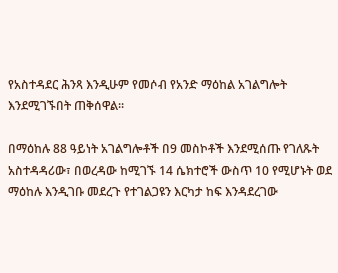የአስተዳደር ሕንጻ እንዲሁም የመሶብ የአንድ ማዕከል አገልግሎት እንደሚገኙበት ጠቅሰዋል።

በማዕከሉ 88 ዓይነት አገልግሎቶች በ9 መስኮቶች እንደሚሰጡ የገለጹት አስተዳዳሪው፣ በወረዳው ከሚገኙ 14 ሴክተሮች ውስጥ 10 የሚሆኑት ወደ ማዕከሉ እንዲገቡ መደረጉ የተገልጋዩን እርካታ ከፍ እንዳደረገው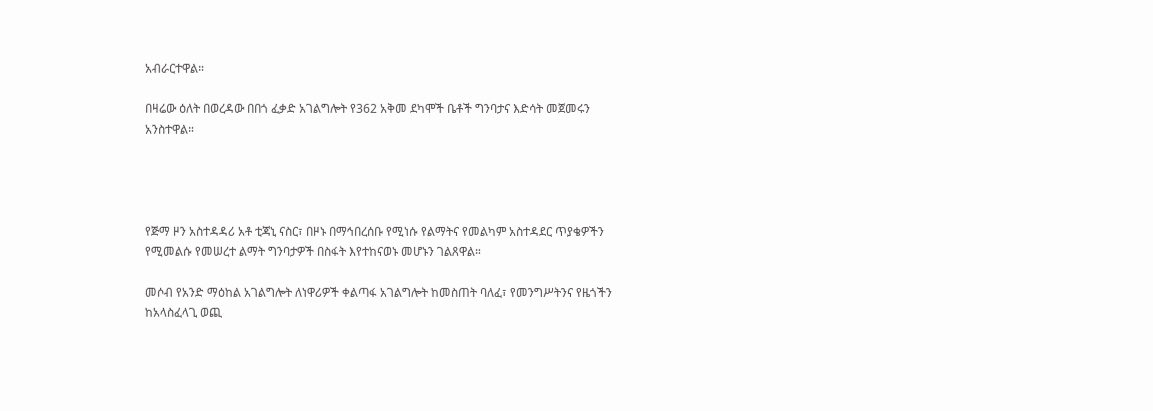አብራርተዋል።

በዛሬው ዕለት በወረዳው በበጎ ፈቃድ አገልግሎት የ362 አቅመ ደካሞች ቤቶች ግንባታና እድሳት መጀመሩን አንስተዋል።




የጅማ ዞን አስተዳዳሪ አቶ ቲጃኒ ናስር፣ በዞኑ በማኅበረሰቡ የሚነሱ የልማትና የመልካም አስተዳደር ጥያቄዎችን የሚመልሱ የመሠረተ ልማት ግንባታዎች በስፋት እየተከናወኑ መሆኑን ገልጸዋል።

መሶብ የአንድ ማዕከል አገልግሎት ለነዋሪዎች ቀልጣፋ አገልግሎት ከመስጠት ባለፈ፣ የመንግሥትንና የዜጎችን ከአላስፈላጊ ወጪ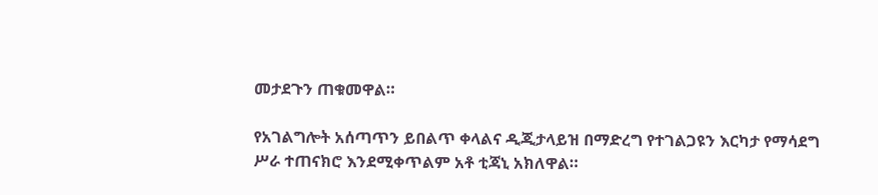መታደጉን ጠቁመዋል።

የአገልግሎት አሰጣጥን ይበልጥ ቀላልና ዲጂታላይዝ በማድረግ የተገልጋዩን እርካታ የማሳደግ ሥራ ተጠናክሮ እንደሚቀጥልም አቶ ቲጃኒ አክለዋል።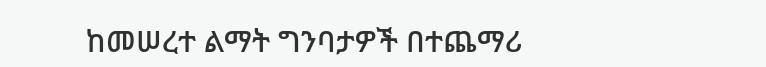ከመሠረተ ልማት ግንባታዎች በተጨማሪ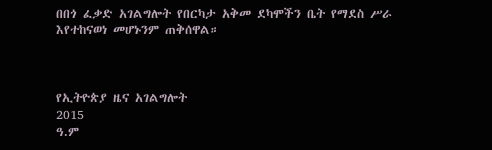በበጎ ፈቃድ አገልግሎት የበርካታ አቅመ ደካሞችን ቤት የማደስ ሥራ እየተከናወነ መሆኑንም ጠቅሰዋል።



የኢትዮጵያ ዜና አገልግሎት
2015
ዓ.ም